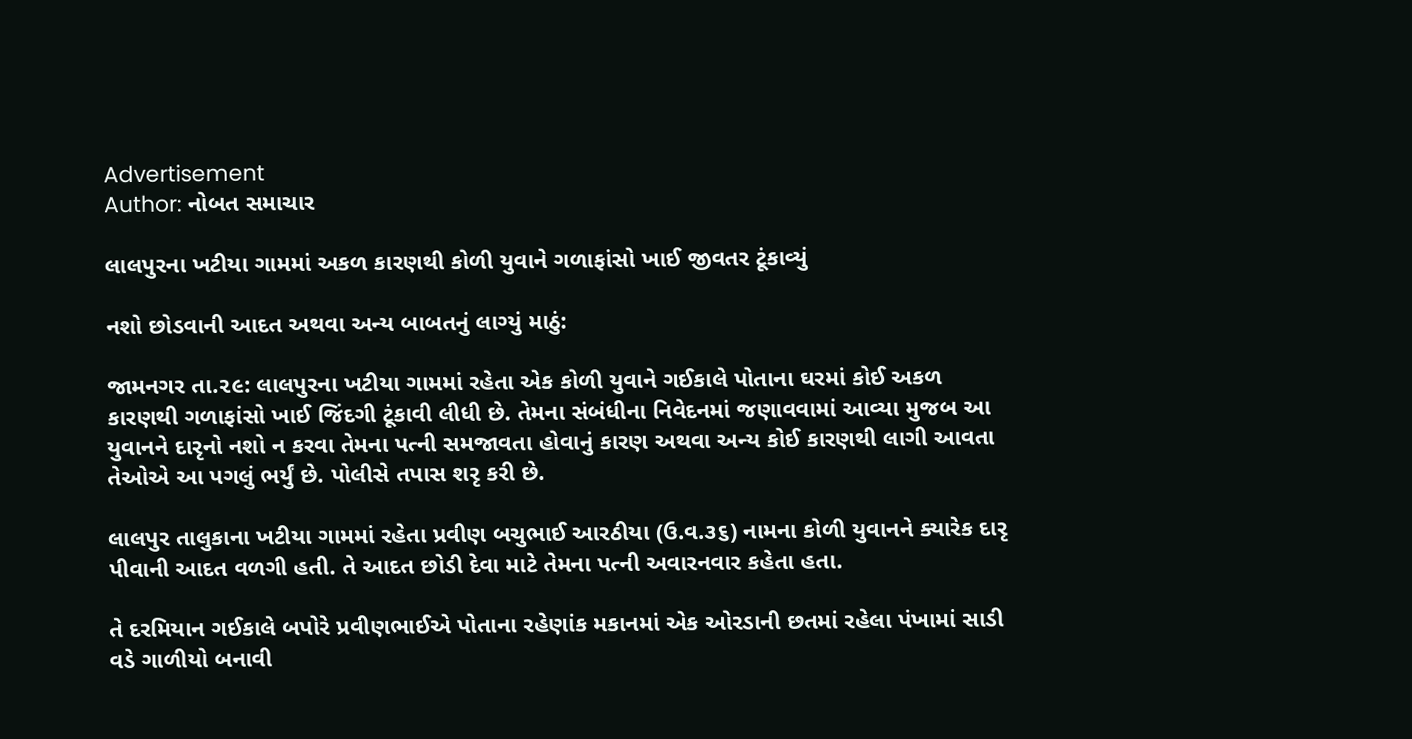Advertisement
Author: નોબત સમાચાર

લાલપુરના ખટીયા ગામમાં અકળ કારણથી કોળી યુવાને ગળાફાંસો ખાઈ જીવતર ટૂંકાવ્યું

નશો છોડવાની આદત અથવા અન્ય બાબતનું લાગ્યું માઠું:

જામનગર તા.૨૯: લાલપુરના ખટીયા ગામમાં રહેતા એક કોળી યુવાને ગઈકાલે પોતાના ઘરમાં કોઈ અકળ કારણથી ગળાફાંસો ખાઈ જિંદગી ટૂંકાવી લીધી છે. તેમના સંબંધીના નિવેદનમાં જણાવવામાં આવ્યા મુજબ આ યુવાનને દારૃનો નશો ન કરવા તેમના પત્ની સમજાવતા હોવાનું કારણ અથવા અન્ય કોઈ કારણથી લાગી આવતા તેઓએ આ પગલું ભર્યું છે. પોલીસે તપાસ શરૃ કરી છે.

લાલપુર તાલુકાના ખટીયા ગામમાં રહેતા પ્રવીણ બચુભાઈ આરઠીયા (ઉ.વ.૩૬) નામના કોળી યુવાનને ક્યારેક દારૃ પીવાની આદત વળગી હતી. તે આદત છોડી દેવા માટે તેમના પત્ની અવારનવાર કહેતા હતા.

તે દરમિયાન ગઈકાલે બપોરે પ્રવીણભાઈએ પોતાના રહેણાંક મકાનમાં એક ઓરડાની છતમાં રહેલા પંખામાં સાડી વડે ગાળીયો બનાવી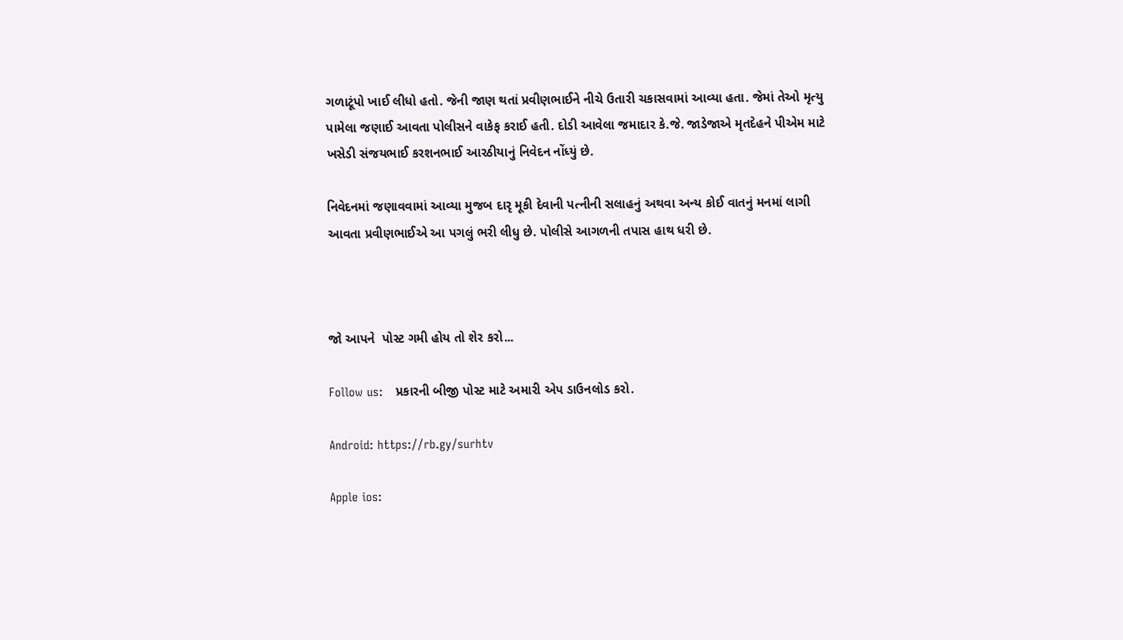ગળાટૂંપો ખાઈ લીધો હતો. જેની જાણ થતાં પ્રવીણભાઈને નીચે ઉતારી ચકાસવામાં આવ્યા હતા. જેમાં તેઓ મૃત્યુ પામેલા જણાઈ આવતા પોલીસને વાકેફ કરાઈ હતી. દોડી આવેલા જમાદાર કે.જે. જાડેજાએ મૃતદેહને પીએમ માટે ખસેડી સંજયભાઈ કરશનભાઈ આરઠીયાનું નિવેદન નોંધ્યું છે.

નિવેદનમાં જણાવવામાં આવ્યા મુજબ દારૃ મૂકી દેવાની પત્નીની સલાહનું અથવા અન્ય કોઈ વાતનું મનમાં લાગી આવતા પ્રવીણભાઈએ આ પગલું ભરી લીધુ છે. પોલીસે આગળની તપાસ હાથ ધરી છે.



જો આપને  પોસ્ટ ગમી હોય તો શેર કરો...

Follow us:   પ્રકારની બીજી પોસ્ટ માટે અમારી એપ ડાઉનલોડ કરો.

Android: https://rb.gy/surhtv

Apple ios: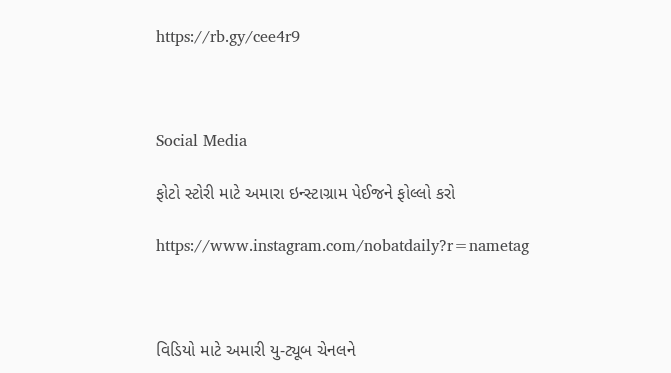https://rb.gy/cee4r9



Social Media

ફોટો સ્ટોરી માટે અમારા ઇન્સ્ટાગ્રામ પેઈજને ફોલ્લો કરો

https://www.instagram.com/nobatdaily?r=nametag



વિડિયો માટે અમારી યુ-ટ્યૂબ ચેનલને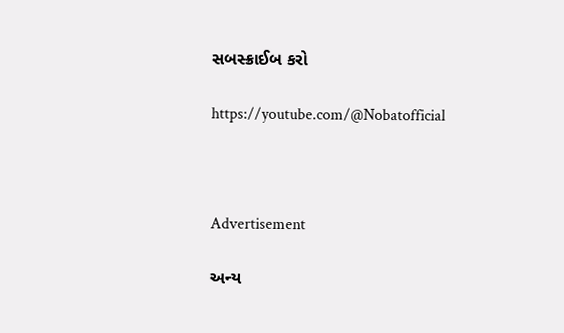સબસ્ક્રાઈબ કરો

https://youtube.com/@Nobatofficial



Advertisement

અન્ય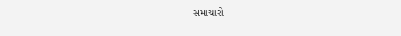સમાચારો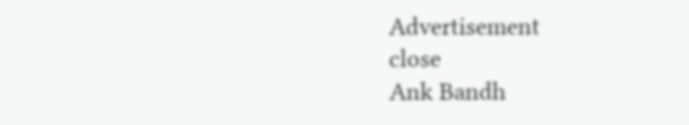Advertisement
close
Ank Bandh